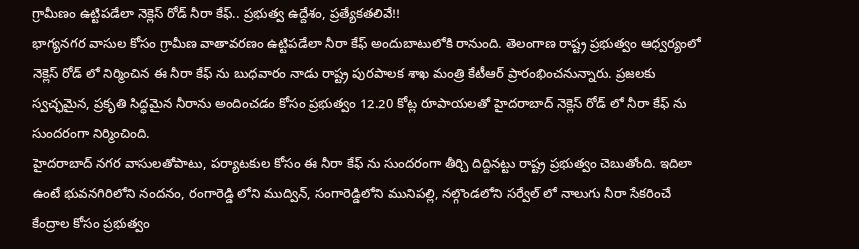గ్రామీణం ఉట్టిపడేలా నెక్లెస్ రోడ్ నీరా కేఫ్.. ప్రభుత్వ ఉద్దేశం, ప్రత్యేకతలివే!!
భాగ్యనగర వాసుల కోసం గ్రామీణ వాతావరణం ఉట్టిపడేలా నీరా కేఫ్ అందుబాటులోకి రానుంది. తెలంగాణ రాష్ట్ర ప్రభుత్వం ఆధ్వర్యంలో నెక్లెస్ రోడ్ లో నిర్మించిన ఈ నీరా కేఫ్ ను బుధవారం నాడు రాష్ట్ర పురపాలక శాఖ మంత్రి కేటీఆర్ ప్రారంభించనున్నారు. ప్రజలకు స్వచ్ఛమైన, ప్రకృతి సిద్ధమైన నీరాను అందించడం కోసం ప్రభుత్వం 12.20 కోట్ల రూపాయలతో హైదరాబాద్ నెక్లెస్ రోడ్ లో నీరా కేఫ్ ను సుందరంగా నిర్మించింది.
హైదరాబాద్ నగర వాసులతోపాటు, పర్యాటకుల కోసం ఈ నీరా కేఫ్ ను సుందరంగా తీర్చి దిద్దినట్టు రాష్ట్ర ప్రభుత్వం చెబుతోంది. ఇదిలా ఉంటే భువనగిరిలోని నందనం, రంగారెడ్డి లోని ముద్విన్, సంగారెడ్డిలోని మునిపల్లి, నల్గొండలోని సర్వేల్ లో నాలుగు నీరా సేకరించే కేంద్రాల కోసం ప్రభుత్వం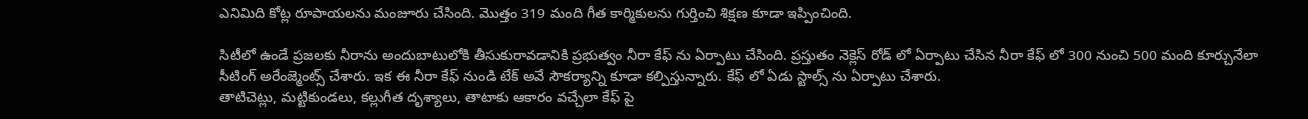ఎనిమిది కోట్ల రూపాయలను మంజూరు చేసింది. మొత్తం 319 మంది గీత కార్మికులను గుర్తించి శిక్షణ కూడా ఇప్పించింది.

సిటీలో ఉండే ప్రజలకు నీరాను అందుబాటులోకి తీసుకురావడానికి ప్రభుత్వం నీరా కేఫ్ ను ఏర్పాటు చేసింది. ప్రస్తుతం నెక్లెస్ రోడ్ లో ఏర్పాటు చేసిన నీరా కేఫ్ లో 300 నుంచి 500 మంది కూర్చునేలా సీటింగ్ అరేంజ్మెంట్స్ చేశారు. ఇక ఈ నీరా కేఫ్ నుండి టేక్ అవే సౌకర్యాన్ని కూడా కల్పిస్తున్నారు. కేఫ్ లో ఏడు స్టాల్స్ ను ఏర్పాటు చేశారు.
తాటిచెట్లు, మట్టికుండలు, కల్లుగీత దృశ్యాలు, తాటాకు ఆకారం వచ్చేలా కేఫ్ పై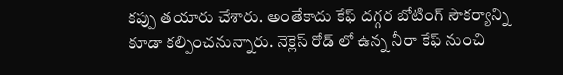కప్పు తయారు చేశారు. అంతేకాదు కేఫ్ దగ్గర బోటింగ్ సౌకర్యాన్ని కూడా కల్పించనున్నారు. నెక్లెస్ రోడ్ లో ఉన్న నీరా కేఫ్ నుంచి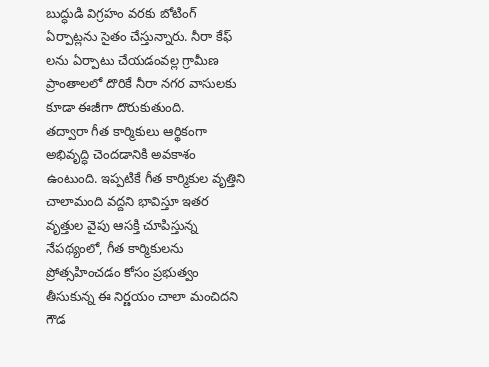బుద్ధుడి విగ్రహం వరకు బోటింగ్ ఏర్పాట్లను సైతం చేస్తున్నారు. నీరా కేఫ్ లను ఏర్పాటు చేయడంవల్ల గ్రామీణ ప్రాంతాలలో దొరికే నీరా నగర వాసులకు కూడా ఈజీగా దొరుకుతుంది.
తద్వారా గీత కార్మికులు ఆర్థికంగా అభివృద్ధి చెందడానికి అవకాశం ఉంటుంది. ఇప్పటికే గీత కార్మికుల వృత్తిని చాలామంది వద్దని భావిస్తూ ఇతర వృత్తుల వైపు ఆసక్తి చూపిస్తున్న నేపథ్యంలో, గీత కార్మికులను ప్రోత్సహించడం కోసం ప్రభుత్వం తీసుకున్న ఈ నిర్ణయం చాలా మంచిదని గౌడ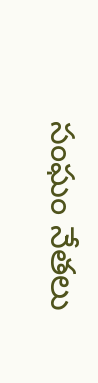సంఘం నేతలు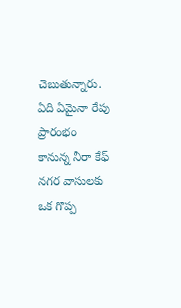చెబుతున్నారు. ఏది ఏమైనా రేపు ప్రారంభం కానున్న నీరా కేఫ్ నగర వాసులకు ఒక గొప్ప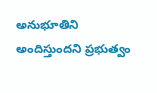అనుభూతిని అందిస్తుందని ప్రభుత్వం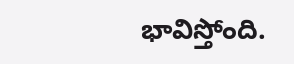భావిస్తోంది.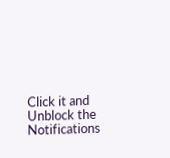Click it and Unblock the Notifications